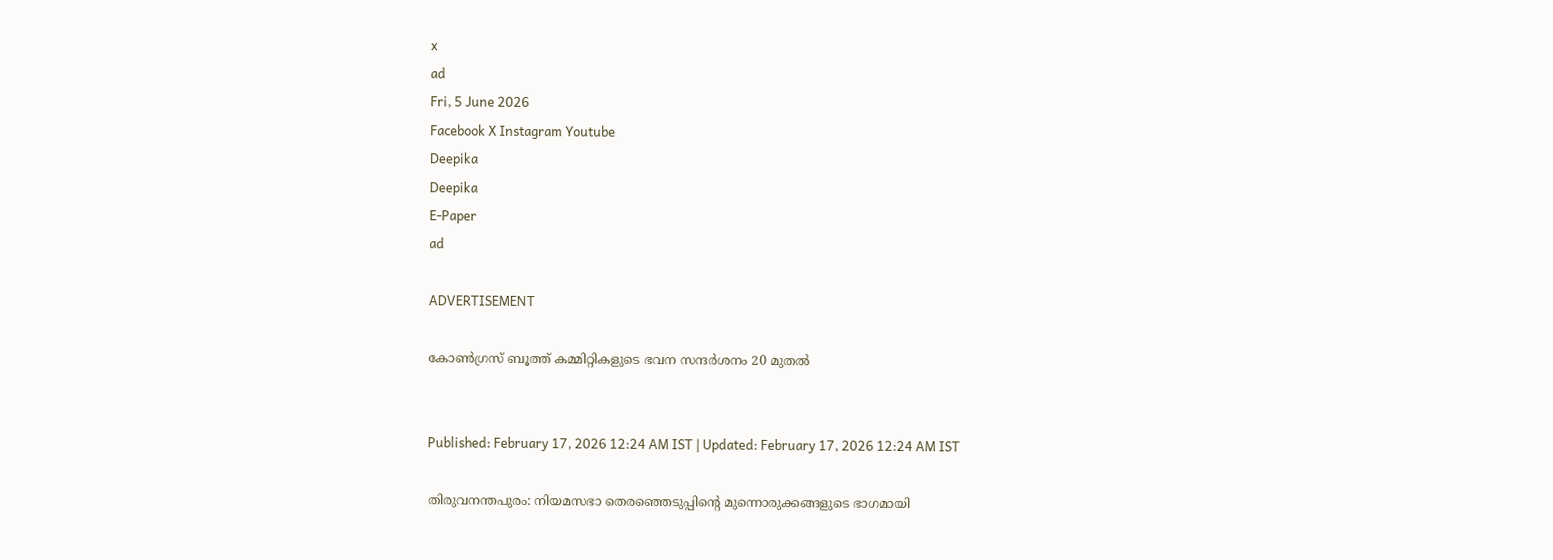x
ad
Fri, 5 June 2026
Facebook X Instagram Youtube
Deepika
Deepika
E-Paper
ad

ADVERTISEMENT

കോൺഗ്രസ് ബൂത്ത് കമ്മിറ്റികളുടെ ഭവന സന്ദർശനം 20 മുതൽ


Published: February 17, 2026 12:24 AM IST | Updated: February 17, 2026 12:24 AM IST

തിരുവനന്തപുരം: നിയമസഭാ തെരഞ്ഞെടുപ്പിന്‍റെ മുന്നൊരുക്കങ്ങളുടെ ഭാഗമായി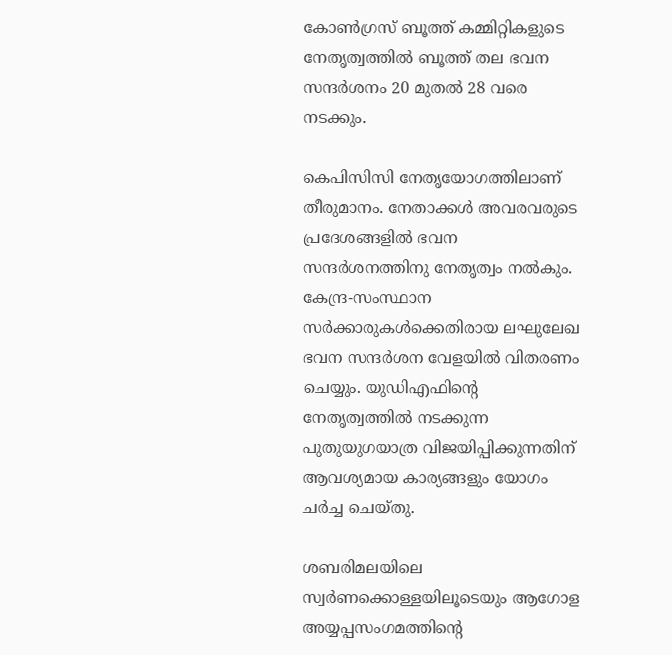കോൺഗ്രസ് ബൂത്ത് കമ്മിറ്റികളുടെ നേതൃത്വത്തിൽ ബൂത്ത് തല ഭവന സന്ദർശനം 20 മുതൽ 28 വരെ നടക്കും.

കെപിസിസി നേതൃയോഗത്തിലാണ് തീരുമാനം. നേതാക്കൾ അവരവരുടെ പ്രദേശങ്ങളിൽ ഭവന സന്ദർശനത്തിനു നേതൃത്വം നൽകും. കേന്ദ്ര-സംസ്ഥാന സർക്കാരുകൾക്കെതിരായ ലഘുലേഖ ഭവന സന്ദർശന വേളയിൽ വിതരണം ചെയ്യും. യുഡിഎഫിന്‍റെ നേതൃത്വത്തിൽ നടക്കുന്ന പുതുയുഗയാത്ര വിജയിപ്പിക്കുന്നതിന് ആവശ്യമായ കാര്യങ്ങളും യോഗം ചർച്ച ചെയ്തു.

ശബരിമലയിലെ സ്വർണക്കൊള്ളയിലൂടെയും ആഗോള അയ്യപ്പസംഗമത്തിന്‍റെ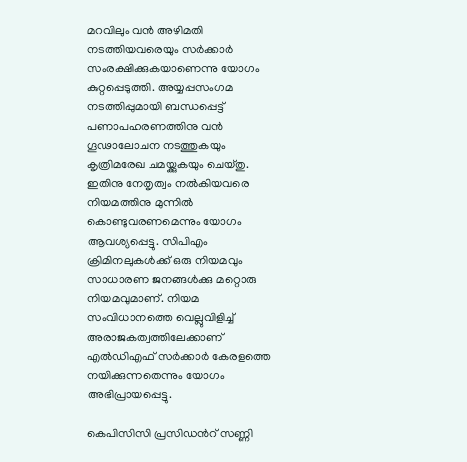മറവിലും വൻ അഴിമതി നടത്തിയവരെയും സർക്കാർ സംരക്ഷിക്കുകയാണെന്നു യോഗം കുറ്റപ്പെടുത്തി. അയ്യപ്പസംഗമ നടത്തിപ്പുമായി ബന്ധപ്പെട്ട് പണാപഹരണത്തിനു വൻ ഗൂഢാലോചന നടത്തുകയും കൃത്രിമരേഖ ചമയ്ക്കുകയും ചെയ്തു. ഇതിനു നേതൃത്വം നൽകിയവരെ നിയമത്തിനു മുന്നിൽ കൊണ്ടുവരണമെന്നും യോഗം ആവശ്യപ്പെട്ടു. സിപിഎം ക്രിമിനലുകൾക്ക് ഒരു നിയമവും സാധാരണ ജനങ്ങൾക്കു മറ്റൊരു നിയമവുമാണ്. നിയമ സംവിധാനത്തെ വെല്ലുവിളിച്ച് അരാജകത്വത്തിലേക്കാണ് എൽഡിഎഫ് സർക്കാർ കേരളത്തെ നയിക്കുന്നതെന്നും യോഗം അഭിപ്രായപ്പെട്ടു.

കെപിസിസി പ്രസിഡന്‍റ് സണ്ണി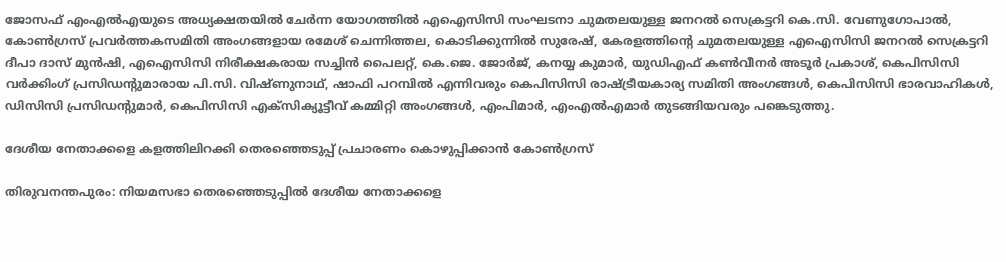ജോസഫ് എംഎൽഎയുടെ അധ്യക്ഷതയിൽ ചേർന്ന യോഗത്തിൽ എഐസിസി സംഘടനാ ചുമതലയുള്ള ജനറൽ സെക്രട്ടറി കെ.സി. വേണുഗോപാൽ, കോൺഗ്രസ് പ്രവർത്തകസമിതി അംഗങ്ങളായ രമേശ് ചെന്നിത്തല, കൊടിക്കുന്നിൽ സുരേഷ്, കേരളത്തിന്‍റെ ചുമതലയുള്ള എഐസിസി ജനറൽ സെക്രട്ടറി ദീപാ ദാസ് മുൻഷി, എഐസിസി നിരീക്ഷകരായ സച്ചിൻ പൈലറ്റ്, കെ.ജെ. ജോർജ്, കനയ്യ കുമാർ, യുഡിഎഫ് കൺവീനർ അടൂർ പ്രകാശ്, കെപിസിസി വർക്കിംഗ് പ്രസിഡന്‍റുമാരായ പി.സി. വിഷ്ണുനാഥ്, ഷാഫി പറമ്പിൽ എന്നിവരും കെപിസിസി രാഷ്‌ട്രീയകാര്യ സമിതി അംഗങ്ങൾ, കെപിസിസി ഭാരവാഹികൾ, ഡിസിസി പ്രസിഡന്‍റുമാർ, കെപിസിസി എക്സിക്യൂട്ടീവ് കമ്മിറ്റി അംഗങ്ങൾ, എംപിമാർ, എംഎൽഎമാർ തുടങ്ങിയവരും പങ്കെടുത്തു.

ദേശീയ നേതാക്കളെ കളത്തിലിറക്കി തെരഞ്ഞെടുപ്പ് പ്രചാരണം കൊഴുപ്പിക്കാൻ കോണ്‍ഗ്രസ്

തിരുവനന്തപുരം: നിയമസഭാ തെരഞ്ഞെടുപ്പിൽ ദേശീയ നേതാക്കളെ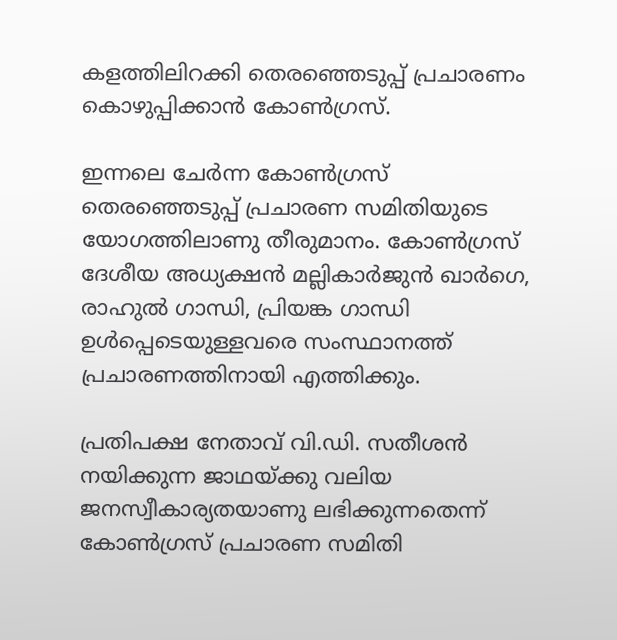കളത്തിലിറക്കി തെരഞ്ഞെടുപ്പ് പ്രചാരണം കൊഴുപ്പിക്കാൻ കോണ്‍ഗ്രസ്.

ഇന്നലെ ചേർന്ന കോണ്‍ഗ്രസ് തെരഞ്ഞെടുപ്പ് പ്രചാരണ സമിതിയുടെ യോഗത്തിലാണു തീരുമാനം. കോണ്‍ഗ്രസ് ദേശീയ അധ്യക്ഷൻ മല്ലികാർജുൻ ഖാർഗെ, രാഹുൽ ഗാന്ധി, പ്രിയങ്ക ഗാന്ധി ഉൾപ്പെടെയുള്ളവരെ സംസ്ഥാനത്ത് പ്രചാരണത്തിനായി എത്തിക്കും.

പ്രതിപക്ഷ നേതാവ് വി.ഡി. സതീശൻ നയിക്കുന്ന ജാഥയ്ക്കു വലിയ ജനസ്വീകാര്യതയാണു ലഭിക്കുന്നതെന്ന് കോണ്‍ഗ്രസ് പ്രചാരണ സമിതി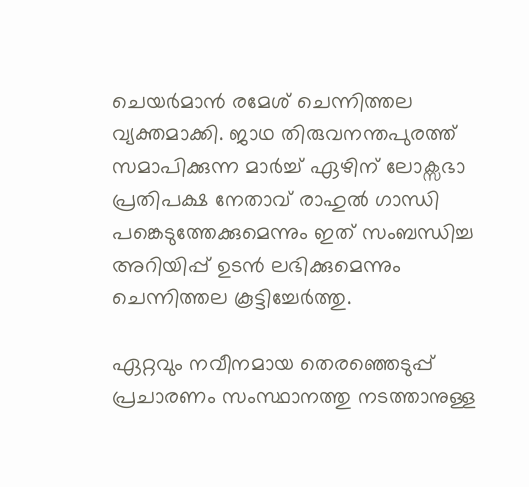ചെയർമാൻ രമേശ് ചെന്നിത്തല വ്യക്തമാക്കി. ജാഥ തിരുവനന്തപുരത്ത് സമാപിക്കുന്ന മാർച്ച് ഏഴിന് ലോക്സഭാ പ്രതിപക്ഷ നേതാവ് രാഹുൽ ഗാന്ധി പങ്കെടുത്തേക്കുമെന്നും ഇത് സംബന്ധിച്ച അറിയിപ്പ് ഉടൻ ലഭിക്കുമെന്നും ചെന്നിത്തല കൂട്ടിച്ചേർത്തു.

ഏറ്റവും നവീനമായ തെരഞ്ഞെടുപ്പ് പ്രചാരണം സംസ്ഥാനത്തു നടത്താനുള്ള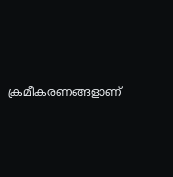ക്രമീകരണങ്ങളാണ്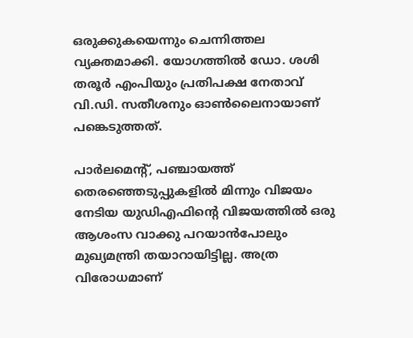ഒരുക്കുകയെന്നും ചെന്നിത്തല വ്യക്തമാക്കി. യോഗത്തിൽ ഡോ. ശശി തരൂർ എംപിയും പ്രതിപക്ഷ നേതാവ് വി.ഡി. സതീശനും ഓണ്‍ലൈനായാണ് പങ്കെടുത്തത്.

പാർലമെന്‍റ്, പഞ്ചായത്ത് തെരഞ്ഞെടുപ്പുകളിൽ മിന്നും വിജയം നേടിയ യുഡിഎഫിന്‍റെ വിജയത്തിൽ ഒരു ആശംസ വാക്കു പറയാൻപോലും മുഖ്യമന്ത്രി തയാറായിട്ടില്ല. അത്ര വിരോധമാണ്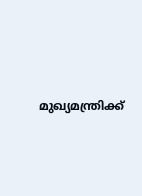മുഖ്യമന്ത്രിക്ക്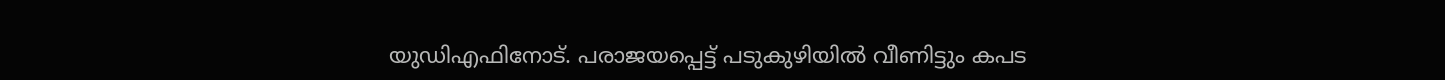യുഡിഎഫിനോട്. പരാജയപ്പെട്ട് പടുകുഴിയിൽ വീണിട്ടും കപട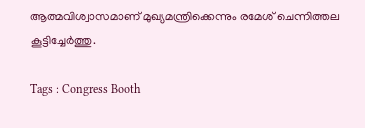ആത്മവിശ്വാസമാണ് മുഖ്യമന്ത്രിക്കെന്നും രമേശ് ചെന്നിത്തല കൂട്ടിച്ചേർത്തു.

Tags : Congress Booth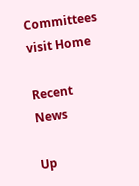Committees visit Home

Recent News

Up